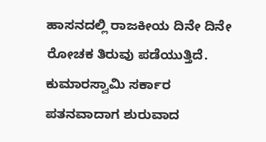ಹಾಸನದಲ್ಲಿ ರಾಜಕೀಯ ದಿನೇ ದಿನೇ ರೋಚಕ ತಿರುವು ಪಡೆಯುತ್ತಿದೆ. ಕುಮಾರಸ್ವಾಮಿ ಸರ್ಕಾರ ಪತನವಾದಾಗ ಶುರುವಾದ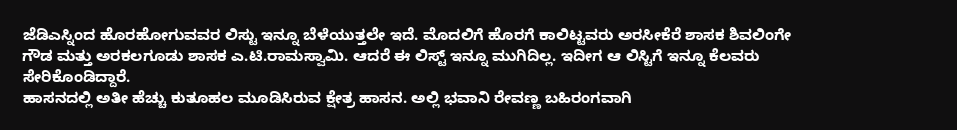ಜೆಡಿಎಸ್ನಿಂದ ಹೊರಹೋಗುವವರ ಲಿಸ್ಟು ಇನ್ನೂ ಬೆಳೆಯುತ್ತಲೇ ಇದೆ. ಮೊದಲಿಗೆ ಹೊರಗೆ ಕಾಲಿಟ್ಟವರು ಅರಸೀಕೆರೆ ಶಾಸಕ ಶಿವಲಿಂಗೇ ಗೌಡ ಮತ್ತು ಅರಕಲಗೂಡು ಶಾಸಕ ಎ.ಟಿ.ರಾಮಸ್ವಾಮಿ. ಆದರೆ ಈ ಲಿಸ್ಟ್ ಇನ್ನೂ ಮುಗಿದಿಲ್ಲ. ಇದೀಗ ಆ ಲಿಸ್ಟಿಗೆ ಇನ್ನೂ ಕೆಲವರು ಸೇರಿಕೊಂಡಿದ್ದಾರೆ.
ಹಾಸನದಲ್ಲಿ ಅತೀ ಹೆಚ್ಚು ಕುತೂಹಲ ಮೂಡಿಸಿರುವ ಕ್ಷೇತ್ರ ಹಾಸನ. ಅಲ್ಲಿ ಭವಾನಿ ರೇವಣ್ಣ ಬಹಿರಂಗವಾಗಿ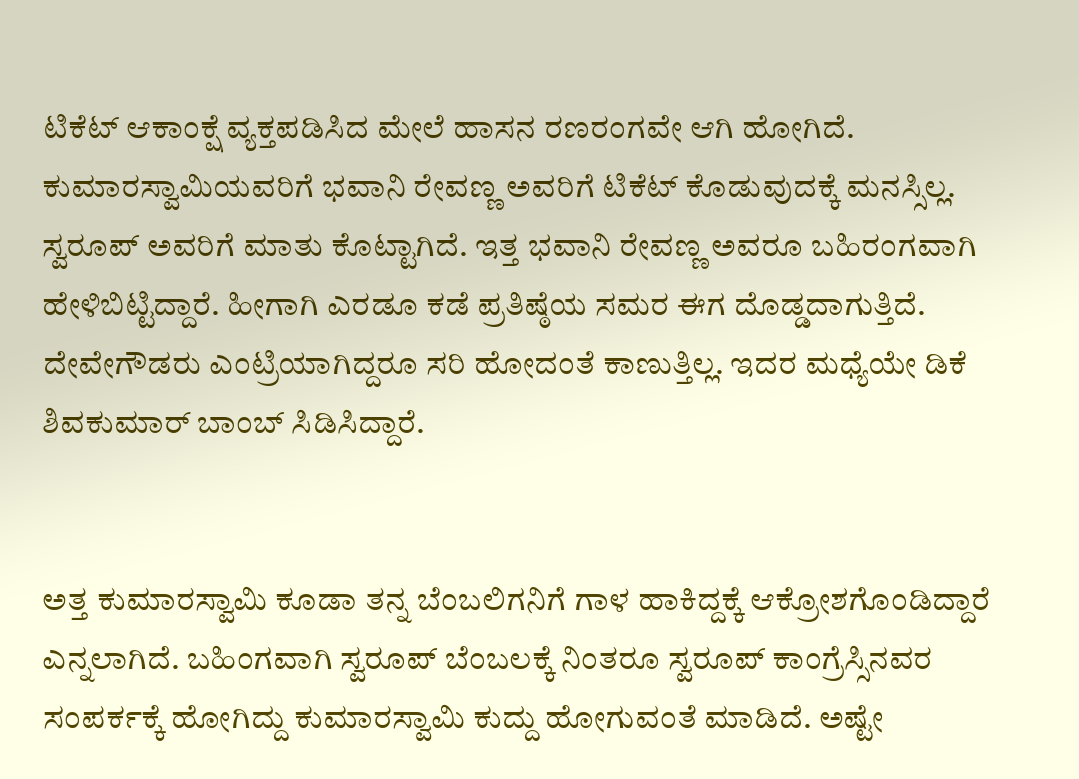ಟಿಕೆಟ್ ಆಕಾಂಕ್ಷೆ ವ್ಯಕ್ತಪಡಿಸಿದ ಮೇಲೆ ಹಾಸನ ರಣರಂಗವೇ ಆಗಿ ಹೋಗಿದೆ. ಕುಮಾರಸ್ವಾಮಿಯವರಿಗೆ ಭವಾನಿ ರೇವಣ್ಣ ಅವರಿಗೆ ಟಿಕೆಟ್ ಕೊಡುವುದಕ್ಕೆ ಮನಸ್ಸಿಲ್ಲ. ಸ್ವರೂಪ್ ಅವರಿಗೆ ಮಾತು ಕೊಟ್ಟಾಗಿದೆ. ಇತ್ತ ಭವಾನಿ ರೇವಣ್ಣ ಅವರೂ ಬಹಿರಂಗವಾಗಿ ಹೇಳಿಬಿಟ್ಟಿದ್ದಾರೆ. ಹೀಗಾಗಿ ಎರಡೂ ಕಡೆ ಪ್ರತಿಷ್ಠೆಯ ಸಮರ ಈಗ ದೊಡ್ಡದಾಗುತ್ತಿದೆ. ದೇವೇಗೌಡರು ಎಂಟ್ರಿಯಾಗಿದ್ದರೂ ಸರಿ ಹೋದಂತೆ ಕಾಣುತ್ತಿಲ್ಲ. ಇದರ ಮಧ್ಯೆಯೇ ಡಿಕೆ ಶಿವಕುಮಾರ್ ಬಾಂಬ್ ಸಿಡಿಸಿದ್ದಾರೆ.


ಅತ್ತ ಕುಮಾರಸ್ವಾಮಿ ಕೂಡಾ ತನ್ನ ಬೆಂಬಲಿಗನಿಗೆ ಗಾಳ ಹಾಕಿದ್ದಕ್ಕೆ ಆಕ್ರೋಶಗೊಂಡಿದ್ದಾರೆ ಎನ್ನಲಾಗಿದೆ. ಬಹಿಂಗವಾಗಿ ಸ್ವರೂಪ್ ಬೆಂಬಲಕ್ಕೆ ನಿಂತರೂ ಸ್ವರೂಪ್ ಕಾಂಗ್ರೆಸ್ಸಿನವರ ಸಂಪರ್ಕಕ್ಕೆ ಹೋಗಿದ್ದು ಕುಮಾರಸ್ವಾಮಿ ಕುದ್ದು ಹೋಗುವಂತೆ ಮಾಡಿದೆ. ಅಷ್ಟೇ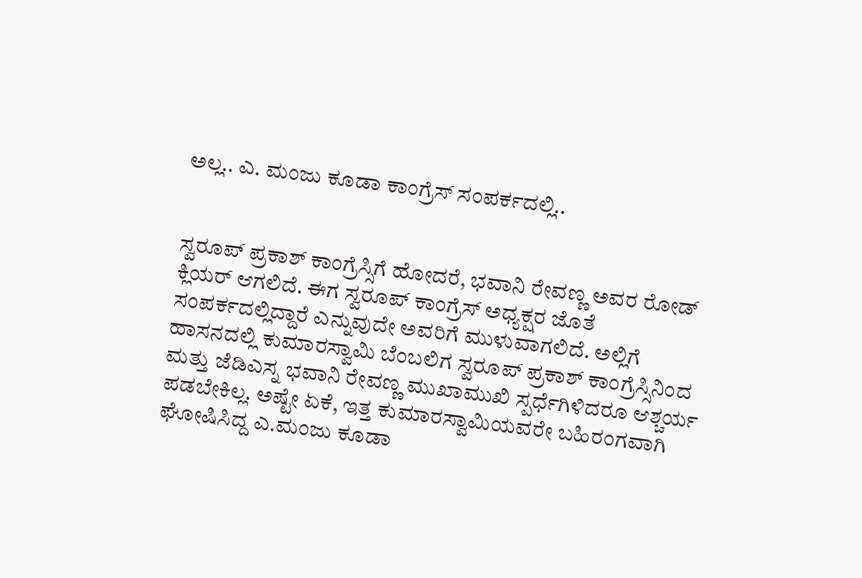ಅಲ್ಲ.. ಎ. ಮಂಜು ಕೂಡಾ ಕಾಂಗ್ರೆಸ್ ಸಂಪರ್ಕದಲ್ಲಿ..


ಸ್ವರೂಪ್ ಪ್ರಕಾಶ್ ಕಾಂಗ್ರೆಸ್ಸಿಗೆ ಹೋದರೆ, ಭವಾನಿ ರೇವಣ್ಣ ಅವರ ರೋಡ್ ಕ್ಲಿಯರ್ ಆಗಲಿದೆ. ಈಗ ಸ್ವರೂಪ್ ಕಾಂಗ್ರೆಸ್ ಅಧ್ಯಕ್ಷರ ಜೊತೆ ಸಂಪರ್ಕದಲ್ಲಿದ್ದಾರೆ ಎನ್ನುವುದೇ ಅವರಿಗೆ ಮುಳುವಾಗಲಿದೆ. ಅಲ್ಲಿಗೆ ಹಾಸನದಲ್ಲಿ ಕುಮಾರಸ್ವಾಮಿ ಬೆಂಬಲಿಗ ಸ್ವರೂಪ್ ಪ್ರಕಾಶ್ ಕಾಂಗ್ರೆಸ್ಸಿನಿಂದ ಮತ್ತು ಜೆಡಿಎಸ್ನ ಭವಾನಿ ರೇವಣ್ಣ ಮುಖಾಮುಖಿ ಸ್ಪರ್ಧೆಗಿಳಿದರೂ ಆಶ್ಚರ್ಯ ಪಡಬೇಕಿಲ್ಲ. ಅಷ್ಟೇ ಏಕೆ, ಇತ್ತ ಕುಮಾರಸ್ವಾಮಿಯವರೇ ಬಹಿರಂಗವಾಗಿ ಘೋಷಿಸಿದ್ದ ಎ.ಮಂಜು ಕೂಡಾ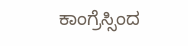ಕಾಂಗ್ರೆಸ್ಸಿಂದ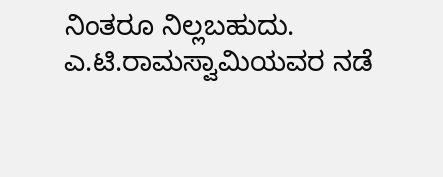ನಿಂತರೂ ನಿಲ್ಲಬಹುದು. ಎ.ಟಿ.ರಾಮಸ್ವಾಮಿಯವರ ನಡೆ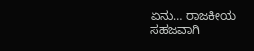ಏನು… ರಾಜಕೀಯ ಸಹಜವಾಗಿ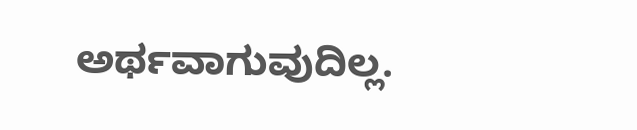ಅರ್ಥವಾಗುವುದಿಲ್ಲ.